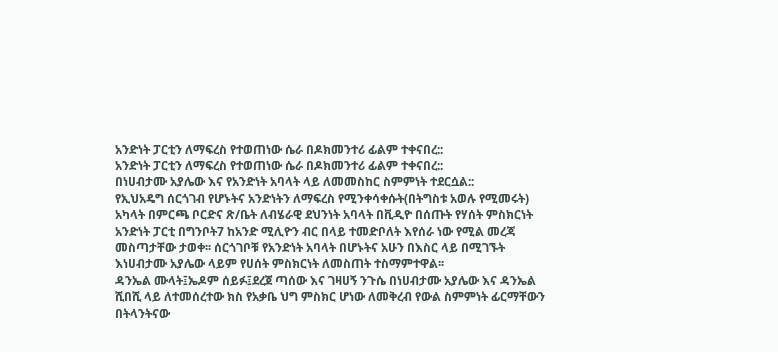አንድነት ፓርቲን ለማፍረስ የተወጠነው ሴራ በዶክመንተሪ ፊልም ተቀናበረ::
አንድነት ፓርቲን ለማፍረስ የተወጠነው ሴራ በዶክመንተሪ ፊልም ተቀናበረ::
በነሀብታሙ አያሌው እና የአንድነት አባላት ላይ ለመመስከር ስምምነት ተደርሷል::
የኢህአዴግ ሰርጎገብ የሆኑትና አንድነትን ለማፍረስ የሚንቀሳቀሱት(በትግስቱ አወሉ የሚመሩት) አካላት በምርጫ ቦርድና ጽ/ቤት ለብሄራዊ ደህንነት አባላት በቪዲዮ በሰጡት የሃሰት ምስክርነት አንድነት ፓርቲ በግንቦት7 ከአንድ ሚሊዮን ብር በላይ ተመድቦለት እየሰራ ነው የሚል መረጃ መስጣታቸው ታወቀ፡፡ ሰርጎገቦቹ የአንድነት አባላት በሆኑትና አሁን በእስር ላይ በሚገኙት እነሀብታሙ አያሌው ላይም የሀሰት ምስክርነት ለመስጠት ተስማምተዋል፡፡
ዳንኤል ሙላት፤ኤዶም ሰይፉ፤ደረጀ ጣሰው እና ገዛሀኝ ንጉሴ በነሀብታሙ አያሌው እና ዳንኤል ሺበሺ ላይ ለተመሰረተው ክስ የአቃቤ ህግ ምስክር ሆነው ለመቅረብ የውል ስምምነት ፊርማቸውን በትላንትናው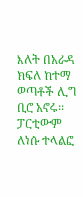እለት በአራዳ ክፍለ ከተማ ወጣቶች ሊግ ቢሮ አኖሩ፡፡ፓርቲውም ለነሱ ተላልፎ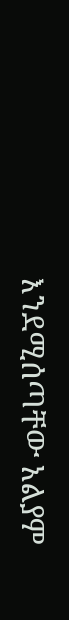እንደሚሰጣቸው አልያም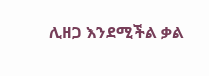ሊዘጋ እንደሚችል ቃል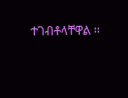ተገብቶላቸዋል ፡፡